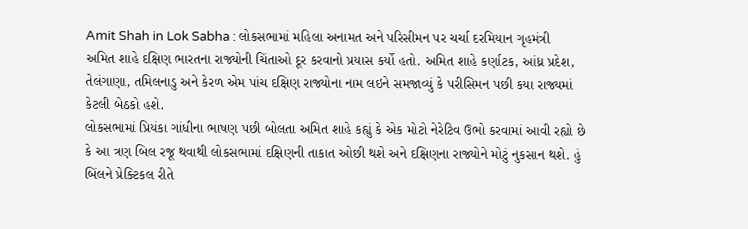Amit Shah in Lok Sabha : લોકસભામાં મહિલા અનામત અને પરિસીમન પર ચર્ચા દરમિયાન ગૃહમંત્રી અમિત શાહે દક્ષિણ ભારતના રાજ્યોની ચિંતાઓ દૂર કરવાનો પ્રયાસ કર્યો હતો. અમિત શાહે કર્ણાટક, આંધ્ર પ્રદેશ, તેલંગાણા, તમિલનાડુ અને કેરળ એમ પાંચ દક્ષિણ રાજ્યોના નામ લઇને સમજાવ્યું કે પરીસિમન પછી કયા રાજ્યમાં કેટલી બેઠકો હશે.
લોકસભામાં પ્રિયંકા ગાંધીના ભાષણ પછી બોલતા અમિત શાહે કહ્યું કે એક મોટો નેરેટિવ ઉભો કરવામાં આવી રહ્યો છે કે આ ત્રણ બિલ રજૂ થવાથી લોકસભામાં દક્ષિણની તાકાત ઓછી થશે અને દક્ષિણના રાજ્યોને મોટું નુકસાન થશે. હું બિંલને પ્રેક્ટિકલ રીતે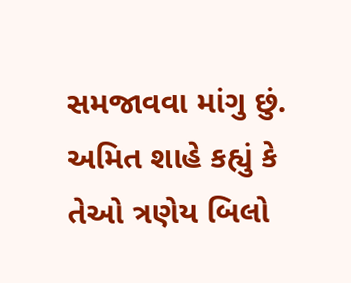સમજાવવા માંગુ છું.
અમિત શાહે કહ્યું કે તેઓ ત્રણેય બિલો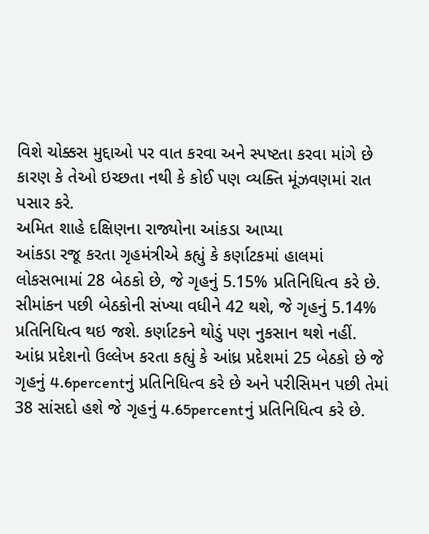વિશે ચોક્કસ મુદ્દાઓ પર વાત કરવા અને સ્પષ્ટતા કરવા માંગે છે કારણ કે તેઓ ઇચ્છતા નથી કે કોઈ પણ વ્યક્તિ મૂંઝવણમાં રાત પસાર કરે.
અમિત શાહે દક્ષિણના રાજ્યોના આંકડા આપ્યા
આંકડા રજૂ કરતા ગૃહમંત્રીએ કહ્યું કે કર્ણાટકમાં હાલમાં લોકસભામાં 28 બેઠકો છે, જે ગૃહનું 5.15% પ્રતિનિધિત્વ કરે છે. સીમાંકન પછી બેઠકોની સંખ્યા વધીને 42 થશે, જે ગૃહનું 5.14% પ્રતિનિધિત્વ થઇ જશે. કર્ણાટકને થોડું પણ નુકસાન થશે નહીં.
આંધ્ર પ્રદેશનો ઉલ્લેખ કરતા કહ્યું કે આંધ્ર પ્રદેશમાં 25 બેઠકો છે જે ગૃહનું 4.6percentનું પ્રતિનિધિત્વ કરે છે અને પરીસિમન પછી તેમાં 38 સાંસદો હશે જે ગૃહનું 4.65percentનું પ્રતિનિધિત્વ કરે છે.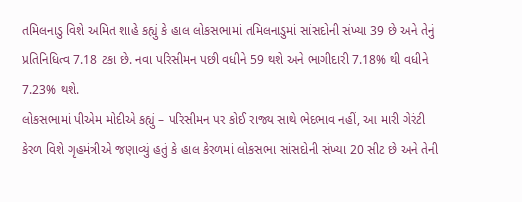તમિલનાડુ વિશે અમિત શાહે કહ્યું કે હાલ લોકસભામાં તમિલનાડુમાં સાંસદોની સંખ્યા 39 છે અને તેનું પ્રતિનિધિત્વ 7.18 ટકા છે. નવા પરિસીમન પછી વધીને 59 થશે અને ભાગીદારી 7.18% થી વધીને 7.23% થશે.
લોકસભામાં પીએમ મોદીએ કહ્યું – પરિસીમન પર કોઈ રાજ્ય સાથે ભેદભાવ નહીં, આ મારી ગેરંટી
કેરળ વિશે ગૃહમંત્રીએ જણાવ્યું હતું કે હાલ કેરળમાં લોકસભા સાંસદોની સંખ્યા 20 સીટ છે અને તેની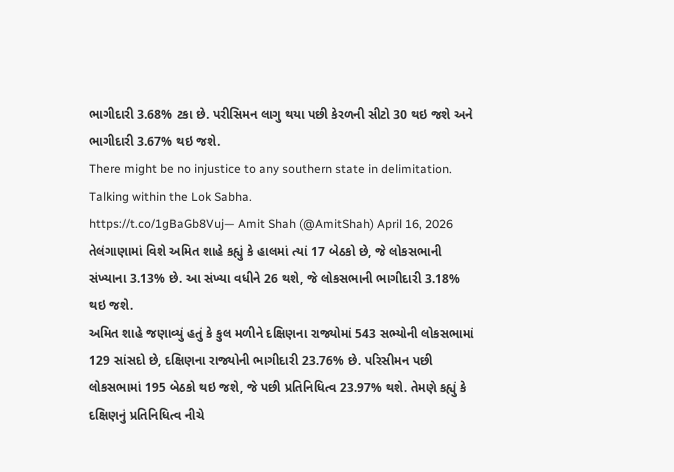ભાગીદારી 3.68% ટકા છે. પરીસિમન લાગુ થયા પછી કેરળની સીટો 30 થઇ જશે અને ભાગીદારી 3.67% થઇ જશે.
There might be no injustice to any southern state in delimitation. Talking within the Lok Sabha.
https://t.co/1gBaGb8Vuj— Amit Shah (@AmitShah) April 16, 2026
તેલંગાણામાં વિશે અમિત શાહે કહ્યું કે હાલમાં ત્યાં 17 બેઠકો છે, જે લોકસભાની સંખ્યાના 3.13% છે. આ સંખ્યા વધીને 26 થશે, જે લોકસભાની ભાગીદારી 3.18% થઇ જશે.
અમિત શાહે જણાવ્યું હતું કે કુલ મળીને દક્ષિણના રાજ્યોમાં 543 સભ્યોની લોકસભામાં 129 સાંસદો છે, દક્ષિણના રાજ્યોની ભાગીદારી 23.76% છે. પરિસીમન પછી લોકસભામાં 195 બેઠકો થઇ જશે, જે પછી પ્રતિનિધિત્વ 23.97% થશે. તેમણે કહ્યું કે દક્ષિણનું પ્રતિનિધિત્વ નીચે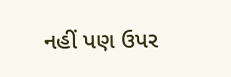નહીં પણ ઉપર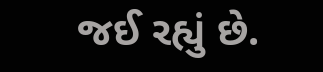જઈ રહ્યું છે.